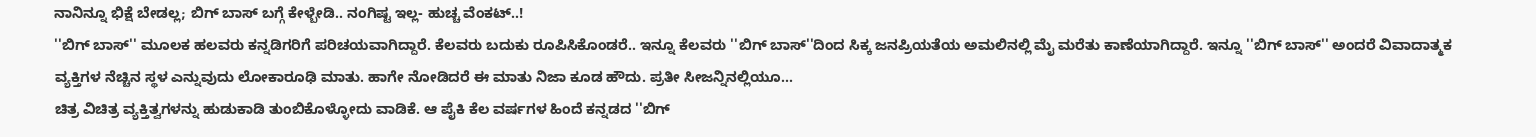ನಾನಿನ್ನೂ ಭಿಕ್ಷೆ ಬೇಡಲ್ಲ; ಬಿಗ್ ಬಾಸ್ ಬಗ್ಗೆ ಕೇಳ್ಬೇಡಿ.. ನಂಗಿಷ್ಟ ಇಲ್ಲ- ಹುಚ್ಚ ವೆಂಕಟ್..!
''ಬಿಗ್ ಬಾಸ್'' ಮೂಲಕ ಹಲವರು ಕನ್ನಡಿಗರಿಗೆ ಪರಿಚಯವಾಗಿದ್ದಾರೆ. ಕೆಲವರು ಬದುಕು ರೂಪಿಸಿಕೊಂಡರೆ.. ಇನ್ನೂ ಕೆಲವರು ''ಬಿಗ್ ಬಾಸ್''ದಿಂದ ಸಿಕ್ಕ ಜನಪ್ರಿಯತೆಯ ಅಮಲಿನಲ್ಲಿ ಮೈ ಮರೆತು ಕಾಣೆಯಾಗಿದ್ದಾರೆ. ಇನ್ನೂ ''ಬಿಗ್ ಬಾಸ್'' ಅಂದರೆ ವಿವಾದಾತ್ಮಕ ವ್ಯಕ್ತಿಗಳ ನೆಚ್ಚಿನ ಸ್ಥಳ ಎನ್ನುವುದು ಲೋಕಾರೂಢಿ ಮಾತು. ಹಾಗೇ ನೋಡಿದರೆ ಈ ಮಾತು ನಿಜಾ ಕೂಡ ಹೌದು. ಪ್ರತೀ ಸೀಜನ್ನಿನಲ್ಲಿಯೂ...
ಚಿತ್ರ ವಿಚಿತ್ರ ವ್ಯಕ್ತಿತ್ವಗಳನ್ನು ಹುಡುಕಾಡಿ ತುಂಬಿಕೊಳ್ಳೋದು ವಾಡಿಕೆ. ಆ ಪೈಕಿ ಕೆಲ ವರ್ಷಗಳ ಹಿಂದೆ ಕನ್ನಡದ ''ಬಿಗ್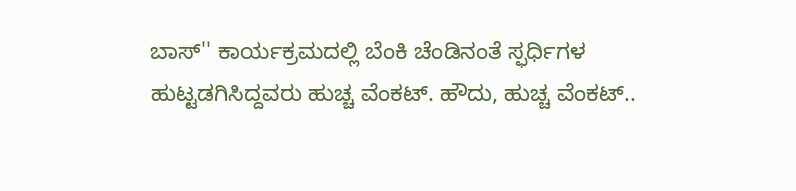ಬಾಸ್'' ಕಾರ್ಯಕ್ರಮದಲ್ಲಿ ಬೆಂಕಿ ಚೆಂಡಿನಂತೆ ಸ್ಫರ್ಧಿಗಳ ಹುಟ್ಟಡಗಿಸಿದ್ದವರು ಹುಚ್ಚ ವೆಂಕಟ್. ಹೌದು, ಹುಚ್ಚ ವೆಂಕಟ್..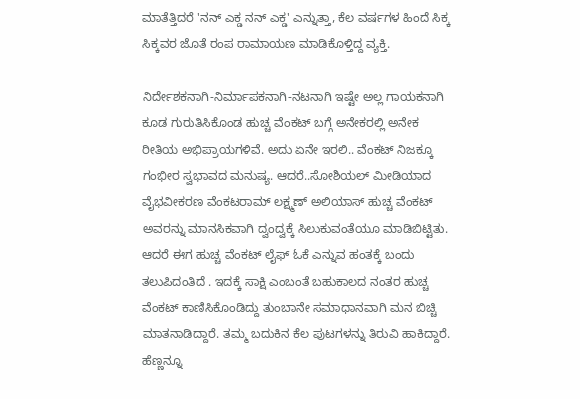ಮಾತೆತ್ತಿದರೆ 'ನನ್ ಎಕ್ಡ ನನ್ ಎಕ್ಡ' ಎನ್ನುತ್ತಾ, ಕೆಲ ವರ್ಷಗಳ ಹಿಂದೆ ಸಿಕ್ಕ ಸಿಕ್ಕವರ ಜೊತೆ ರಂಪ ರಾಮಾಯಣ ಮಾಡಿಕೊಳ್ತಿದ್ದ ವ್ಯಕ್ತಿ.

ನಿರ್ದೇಶಕನಾಗಿ-ನಿರ್ಮಾಪಕನಾಗಿ-ನಟನಾಗಿ ಇಷ್ಟೇ ಅಲ್ಲ ಗಾಯಕನಾಗಿ ಕೂಡ ಗುರುತಿಸಿಕೊಂಡ ಹುಚ್ಚ ವೆಂಕಟ್ ಬಗ್ಗೆ ಅನೇಕರಲ್ಲಿ ಅನೇಕ ರೀತಿಯ ಅಭಿಪ್ರಾಯಗಳಿವೆ. ಅದು ಏನೇ ಇರಲಿ.. ವೆಂಕಟ್ ನಿಜಕ್ಕೂ ಗಂಭೀರ ಸ್ವಭಾವದ ಮನುಷ್ಯ. ಆದರೆ..ಸೋಶಿಯಲ್ ಮೀಡಿಯಾದ ವೈಭವೀಕರಣ ವೆಂಕಟರಾಮ್ ಲಕ್ಷ್ಮಣ್ ಅಲಿಯಾಸ್ ಹುಚ್ಚ ವೆಂಕಟ್ ಅವರನ್ನು ಮಾನಸಿಕವಾಗಿ ದ್ವಂದ್ವಕ್ಕೆ ಸಿಲುಕುವಂತೆಯೂ ಮಾಡಿಬಿಟ್ಟಿತು.
ಆದರೆ ಈಗ ಹುಚ್ಚ ವೆಂಕಟ್ ಲೈಫ್ ಓಕೆ ಎನ್ನುವ ಹಂತಕ್ಕೆ ಬಂದು ತಲುಪಿದಂತಿದೆ . ಇದಕ್ಕೆ ಸಾಕ್ಷಿ ಎಂಬಂತೆ ಬಹುಕಾಲದ ನಂತರ ಹುಚ್ಚ ವೆಂಕಟ್ ಕಾಣಿಸಿಕೊಂಡಿದ್ದು ತುಂಬಾನೇ ಸಮಾಧಾನವಾಗಿ ಮನ ಬಿಚ್ಚಿ ಮಾತನಾಡಿದ್ದಾರೆ. ತಮ್ಮ ಬದುಕಿನ ಕೆಲ ಪುಟಗಳನ್ನು ತಿರುವಿ ಹಾಕಿದ್ದಾರೆ. ಹೆಣ್ಣನ್ನೂ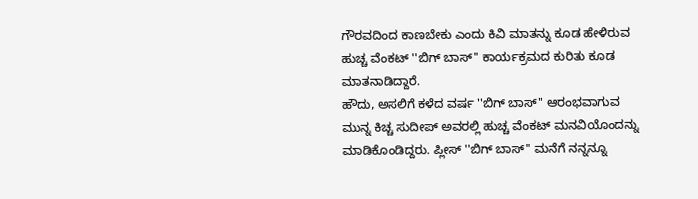ಗೌರವದಿಂದ ಕಾಣಬೇಕು ಎಂದು ಕಿವಿ ಮಾತನ್ನು ಕೂಡ ಹೇಳಿರುವ ಹುಚ್ಚ ವೆಂಕಟ್ ''ಬಿಗ್ ಬಾಸ್'' ಕಾರ್ಯಕ್ರಮದ ಕುರಿತು ಕೂಡ ಮಾತನಾಡಿದ್ದಾರೆ.
ಹೌದು, ಅಸಲಿಗೆ ಕಳೆದ ವರ್ಷ ''ಬಿಗ್ ಬಾಸ್'' ಆರಂಭವಾಗುವ ಮುನ್ನ ಕಿಚ್ಚ ಸುದೀಪ್ ಅವರಲ್ಲಿ ಹುಚ್ಚ ವೆಂಕಟ್ ಮನವಿಯೊಂದನ್ನು ಮಾಡಿಕೊಂಡಿದ್ದರು. ಪ್ಲೀಸ್ ''ಬಿಗ್ ಬಾಸ್'' ಮನೆಗೆ ನನ್ನನ್ನೂ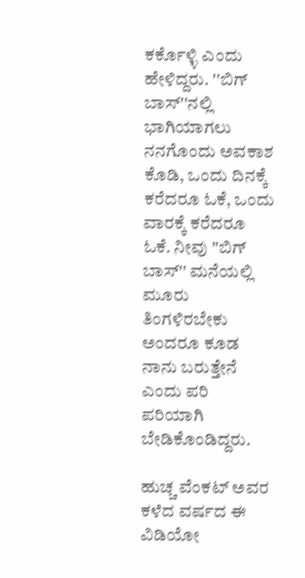ಕರ್ಕೊಳ್ಳಿ ಎಂದು ಹೇಳಿದ್ದರು. ''ಬಿಗ್ ಬಾಸ್''ನಲ್ಲಿ ಭಾಗಿಯಾಗಲು ನನಗೊಂದು ಅವಕಾಶ ಕೊಡಿ, ಒಂದು ದಿನಕ್ಕೆ ಕರೆದರೂ ಓಕೆ, ಒಂದು ವಾರಕ್ಕೆ ಕರೆದರೂ ಓಕೆ. ನೀವು ''ಬಿಗ್ ಬಾಸ್'' ಮನೆಯಲ್ಲಿ ಮೂರು ತಿಂಗಳಿರಬೇಕು ಅಂದರೂ ಕೂಡ ನಾನು ಬರುತ್ತೇನೆ ಎಂದು ಪರಿ ಪರಿಯಾಗಿ ಬೇಡಿಕೊಂಡಿದ್ದರು.

ಹುಚ್ಚ ವೆಂಕಟ್ ಅವರ ಕಳೆದ ವರ್ಷದ ಈ ವಿಡಿಯೋ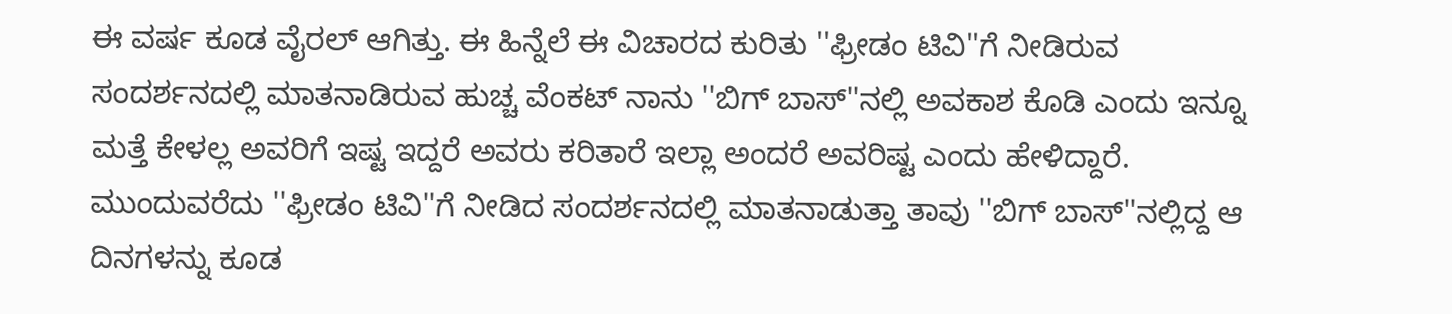ಈ ವರ್ಷ ಕೂಡ ವೈರಲ್ ಆಗಿತ್ತು. ಈ ಹಿನ್ನೆಲೆ ಈ ವಿಚಾರದ ಕುರಿತು ''ಫ್ರೀಡಂ ಟಿವಿ''ಗೆ ನೀಡಿರುವ ಸಂದರ್ಶನದಲ್ಲಿ ಮಾತನಾಡಿರುವ ಹುಚ್ಚ ವೆಂಕಟ್ ನಾನು ''ಬಿಗ್ ಬಾಸ್''ನಲ್ಲಿ ಅವಕಾಶ ಕೊಡಿ ಎಂದು ಇನ್ನೂ ಮತ್ತೆ ಕೇಳಲ್ಲ ಅವರಿಗೆ ಇಷ್ಟ ಇದ್ದರೆ ಅವರು ಕರಿತಾರೆ ಇಲ್ಲಾ ಅಂದರೆ ಅವರಿಷ್ಟ ಎಂದು ಹೇಳಿದ್ದಾರೆ.
ಮುಂದುವರೆದು ''ಫ್ರೀಡಂ ಟಿವಿ''ಗೆ ನೀಡಿದ ಸಂದರ್ಶನದಲ್ಲಿ ಮಾತನಾಡುತ್ತಾ ತಾವು ''ಬಿಗ್ ಬಾಸ್''ನಲ್ಲಿದ್ದ ಆ ದಿನಗಳನ್ನು ಕೂಡ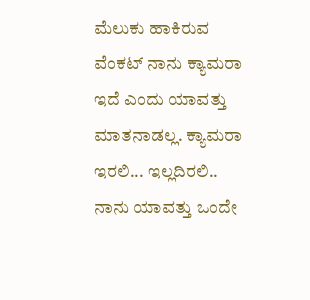ಮೆಲುಕು ಹಾಕಿರುವ ವೆಂಕಟ್ ನಾನು ಕ್ಯಾಮರಾ ಇದೆ ಎಂದು ಯಾವತ್ತು ಮಾತನಾಡಲ್ಲ. ಕ್ಯಾಮರಾ ಇರಲಿ... ಇಲ್ಲದಿರಲಿ.. ನಾನು ಯಾವತ್ತು ಒಂದೇ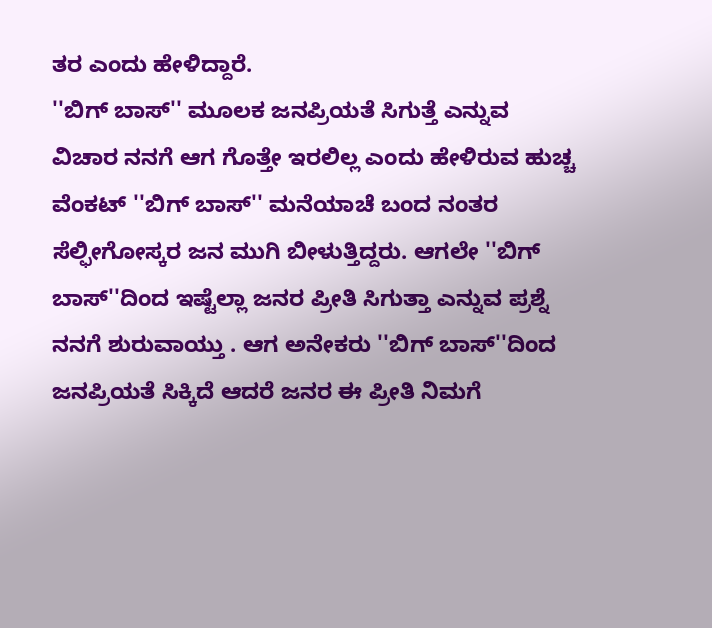ತರ ಎಂದು ಹೇಳಿದ್ದಾರೆ.
''ಬಿಗ್ ಬಾಸ್'' ಮೂಲಕ ಜನಪ್ರಿಯತೆ ಸಿಗುತ್ತೆ ಎನ್ನುವ ವಿಚಾರ ನನಗೆ ಆಗ ಗೊತ್ತೇ ಇರಲಿಲ್ಲ ಎಂದು ಹೇಳಿರುವ ಹುಚ್ಚ ವೆಂಕಟ್ ''ಬಿಗ್ ಬಾಸ್'' ಮನೆಯಾಚೆ ಬಂದ ನಂತರ ಸೆಲ್ಫೀಗೋಸ್ಕರ ಜನ ಮುಗಿ ಬೀಳುತ್ತಿದ್ದರು. ಆಗಲೇ ''ಬಿಗ್ ಬಾಸ್''ದಿಂದ ಇಷ್ಟೆಲ್ಲಾ ಜನರ ಪ್ರೀತಿ ಸಿಗುತ್ತಾ ಎನ್ನುವ ಪ್ರಶ್ನೆ ನನಗೆ ಶುರುವಾಯ್ತು . ಆಗ ಅನೇಕರು ''ಬಿಗ್ ಬಾಸ್''ದಿಂದ ಜನಪ್ರಿಯತೆ ಸಿಕ್ಕಿದೆ ಆದರೆ ಜನರ ಈ ಪ್ರೀತಿ ನಿಮಗೆ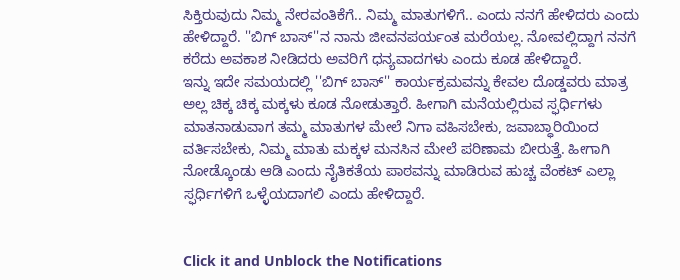ಸಿಕ್ತಿರುವುದು ನಿಮ್ಮ ನೇರವಂತಿಕೆಗೆ.. ನಿಮ್ಮ ಮಾತುಗಳಿಗೆ.. ಎಂದು ನನಗೆ ಹೇಳಿದರು ಎಂದು ಹೇಳಿದ್ದಾರೆ. ''ಬಿಗ್ ಬಾಸ್''ನ ನಾನು ಜೀವನಪರ್ಯಂತ ಮರೆಯಲ್ಲ. ನೋವಲ್ಲಿದ್ದಾಗ ನನಗೆ ಕರೆದು ಅವಕಾಶ ನೀಡಿದರು ಅವರಿಗೆ ಧನ್ಯವಾದಗಳು ಎಂದು ಕೂಡ ಹೇಳಿದ್ದಾರೆ.
ಇನ್ನು ಇದೇ ಸಮಯದಲ್ಲಿ ''ಬಿಗ್ ಬಾಸ್'' ಕಾರ್ಯಕ್ರಮವನ್ನು ಕೇವಲ ದೊಡ್ಡವರು ಮಾತ್ರ ಅಲ್ಲ ಚಿಕ್ಕ ಚಿಕ್ಕ ಮಕ್ಕಳು ಕೂಡ ನೋಡುತ್ತಾರೆ. ಹೀಗಾಗಿ ಮನೆಯಲ್ಲಿರುವ ಸ್ಫರ್ಧಿಗಳು ಮಾತನಾಡುವಾಗ ತಮ್ಮ ಮಾತುಗಳ ಮೇಲೆ ನಿಗಾ ವಹಿಸಬೇಕು, ಜವಾಬ್ಧಾರಿಯಿಂದ ವರ್ತಿಸಬೇಕು, ನಿಮ್ಮ ಮಾತು ಮಕ್ಕಳ ಮನಸಿನ ಮೇಲೆ ಪರಿಣಾಮ ಬೀರುತ್ತೆ. ಹೀಗಾಗಿ ನೋಡ್ಕೊಂಡು ಆಡಿ ಎಂದು ನೈತಿಕತೆಯ ಪಾಠವನ್ನು ಮಾಡಿರುವ ಹುಚ್ಚ ವೆಂಕಟ್ ಎಲ್ಲಾ ಸ್ಫರ್ಧಿಗಳಿಗೆ ಒಳ್ಳೆಯದಾಗಲಿ ಎಂದು ಹೇಳಿದ್ದಾರೆ.


Click it and Unblock the Notifications